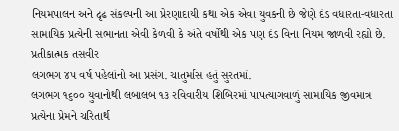નિયમપાલન અને દૃઢ સંકલ્પની આ પ્રેરણાદાયી કથા એક એવા યુવકની છે જેણે દંડ વધારતા-વધારતા સામાયિક પ્રત્યેની સભાનતા એવી કેળવી કે અંતે વર્ષોથી એક પણ દંડ વિના નિયમ જાળવી રહ્યો છે.
પ્રતીકાત્મક તસવીર
લગભગ ૪૫ વર્ષ પહેલાંનો આ પ્રસંગ. ચાતુર્માસ હતું સુરતમાં.
લગભગ ૧૬૦૦ યુવાનોથી લબાલબ ૧૩ રવિવારીય શિબિરમાં પાપત્યાગવાળું સામાયિક જીવમાત્ર પ્રત્યેના પ્રેમને ચરિતાર્થ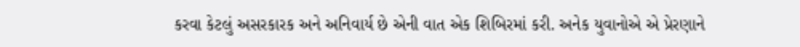કરવા કેટલું અસરકારક અને અનિવાર્ય છે એની વાત એક શિબિરમાં કરી. અનેક યુવાનોએ એ પ્રેરણાને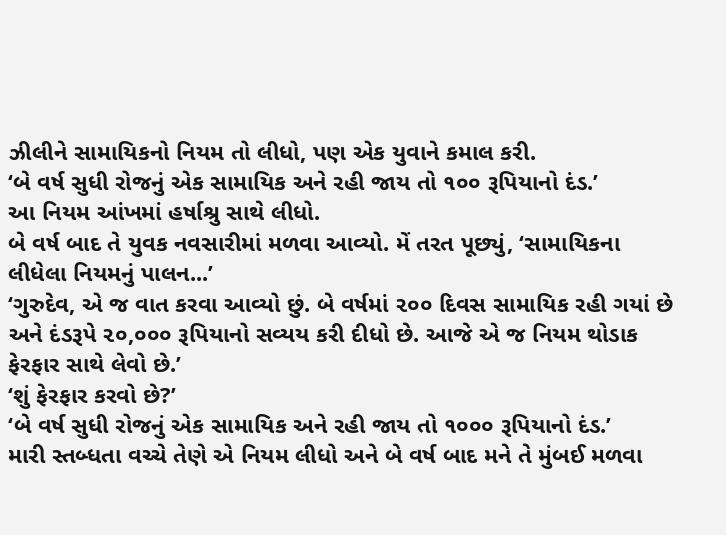ઝીલીને સામાયિકનો નિયમ તો લીધો, પણ એક યુવાને કમાલ કરી.
‘બે વર્ષ સુધી રોજનું એક સામાયિક અને રહી જાય તો ૧૦૦ રૂપિયાનો દંડ.’
આ નિયમ આંખમાં હર્ષાશ્રુ સાથે લીધો.
બે વર્ષ બાદ તે યુવક નવસારીમાં મળવા આવ્યો. મેં તરત પૂછ્યું, ‘સામાયિકના લીધેલા નિયમનું પાલન...’
‘ગુરુદેવ, એ જ વાત કરવા આવ્યો છું. બે વર્ષમાં ૨૦૦ દિવસ સામાયિક રહી ગયાં છે અને દંડરૂપે ૨૦,૦૦૦ રૂપિયાનો સવ્યય કરી દીધો છે. આજે એ જ નિયમ થોડાક ફેરફાર સાથે લેવો છે.’
‘શું ફેરફાર કરવો છે?’
‘બે વર્ષ સુધી રોજનું એક સામાયિક અને રહી જાય તો ૧૦૦૦ રૂપિયાનો દંડ.’
મારી સ્તબ્ધતા વચ્ચે તેણે એ નિયમ લીધો અને બે વર્ષ બાદ મને તે મુંબઈ મળવા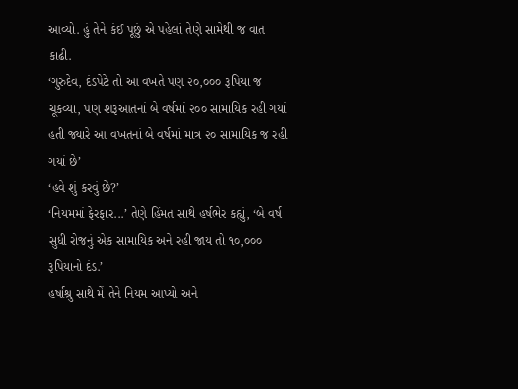આવ્યો. હું તેને કંઈ પૂછું એ પહેલાં તેણે સામેથી જ વાત કાઢી.
‘ગુરુદેવ, દંડપેટે તો આ વખતે પણ ૨૦,૦૦૦ રૂપિયા જ ચૂકવ્યા, પણ શરૂઆતનાં બે વર્ષમાં ૨૦૦ સામાયિક રહી ગયાં હતી જ્યારે આ વખતનાં બે વર્ષમાં માત્ર ૨૦ સામાયિક જ રહી ગયાં છે’
‘હવે શું કરવું છે?’
‘નિયમમાં ફેરફાર...’ તેણે હિંમત સાથે હર્ષભેર કહ્યું, ‘બે વર્ષ સુધી રોજનું એક સામાયિક અને રહી જાય તો ૧૦,૦૦૦ રૂપિયાનો દંડ.’
હર્ષાશ્રુ સાથે મેં તેને નિયમ આપ્યો અને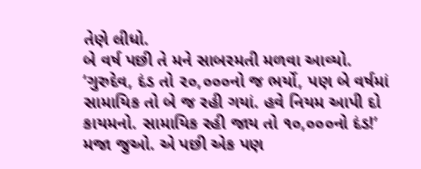તેણે લીધો.
બે વર્ષ પછી તે મને સાબરમતી મળવા આવ્યો.
‘ગુરુદેવ, દંડ તો ૨૦,૦૦૦નો જ ભર્યો, પણ બે વર્ષમાં સામાયિક તો બે જ રહી ગયાં. હવે નિયમ આપી દો કાયમનો. સામાયિક રહી જાય તો ૧૦,૦૦૦નો દંડ!’
મજા જુઓ. એ પછી એક પણ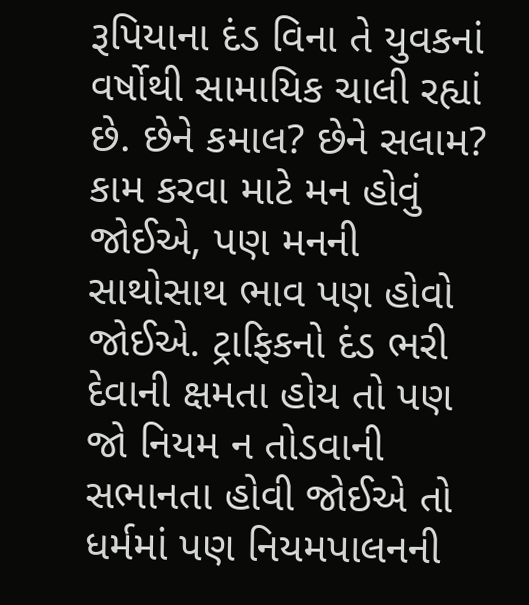રૂપિયાના દંડ વિના તે યુવકનાં વર્ષોથી સામાયિક ચાલી રહ્યાં છે. છેને કમાલ? છેને સલામ? કામ કરવા માટે મન હોવું જોઈએ, પણ મનની સાથોસાથ ભાવ પણ હોવો જોઈએ. ટ્રાફિકનો દંડ ભરી દેવાની ક્ષમતા હોય તો પણ જો નિયમ ન તોડવાની સભાનતા હોવી જોઈએ તો ધર્મમાં પણ નિયમપાલનની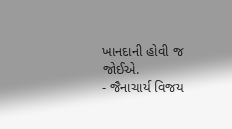ખાનદાની હોવી જ જોઈએ.
- જૈનાચાર્ય વિજય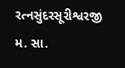રત્નસુંદરસૂરીશ્વરજી મ. સા.